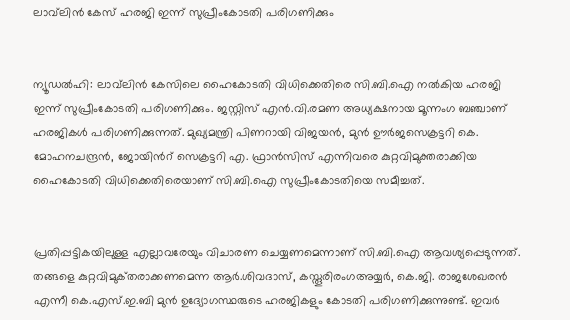ലാവ്‍ലിന്‍ കേസ് ഹരജി ഇന്ന് സുപ്രീംകോടതി പരിഗണിക്കും


ന്യൂഡല്‍ഹി: ലാവ്‍ലിന്‍ കേസിലെ ഹൈകോടതി വിധിക്കെതിരെ സി.ബി.ഐ നല്‍കിയ ഹരജി ഇന്ന് സുപ്രീംകോടതി പരിഗണിക്കും. ജസ്റ്റിസ് എന്‍.വി.രമണ അധ്യക്ഷനായ മൂന്നംഗ‌ ബഞ്ചാണ് ഹരജികള്‍ പരിഗണിക്കുന്നത്. മുഖ്യമന്ത്രി പിണറായി വിജയന്‍, മുന്‍ ഊര്‍ജസെക്രട്ടറി കെ. മോഹനചന്ദ്രന്‍, ജോയിന്‍റ് സെക്രട്ടറി എ. ഫ്രാന്‍സിസ് എന്നിവരെ കുറ്റവിമുക്തരാക്കിയ ഹൈകോടതി വിധിക്കെതിരെയാണ് സി.ബി.ഐ സുപ്രീംകോടതിയെ സമീച്ചത്.


പ്രതിപ്പട്ടികയിലുള്ള എല്ലാവരേയും വിചാരണ ചെയ്യണമെന്നാണ് സി.ബി.ഐ ആവശ്യപ്പെടുന്നത്. തങ്ങളെ കുറ്റവിമുക്‌തരാക്കണമെന്ന ആര്‍.ശിവദാസ്, കസ്തൂരിരംഗഅയ്യര്‍, കെ.ജി. രാജശേഖരന്‍ എന്നീ കെ.എസ്.ഇ.ബി മുന്‍ ഉദ്യോഗസ്ഥരുടെ ഹരജികളും കോടതി പരിഗണിക്കുന്നുണ്ട്. ഇവര്‍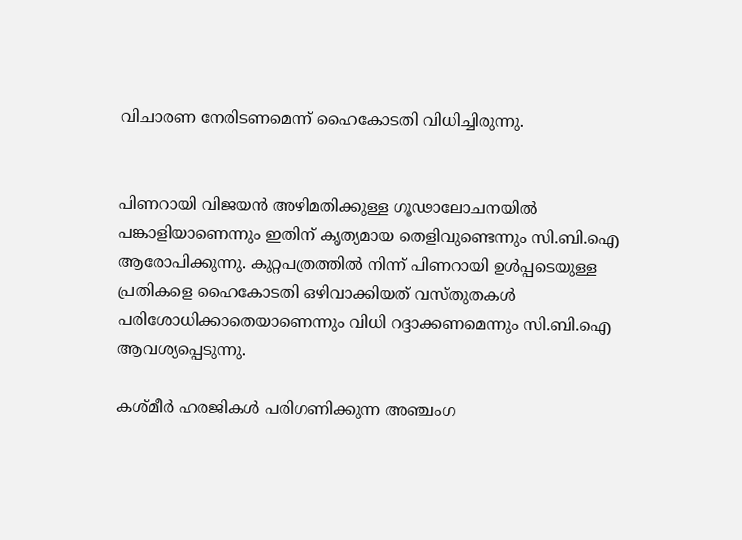വിചാരണ നേരിടണമെന്ന് ഹൈകോടതി വിധിച്ചിരുന്നു.


പിണറായി വിജയന്‍ അഴിമതിക്കുള്ള ഗൂഢാലോചനയില്‍ പങ്കാളിയാണെന്നും ഇതിന് കൃത്യമായ തെളിവുണ്ടെന്നും സി.ബി.ഐ ആരോപിക്കുന്നു. കുറ്റപത്രത്തില്‍ നിന്ന് പിണറായി ഉള്‍പ്പടെയുള്ള പ്രതികളെ ഹൈകോടതി ഒഴിവാക്കിയത് വസ്തുതകള്‍ പരിശോധിക്കാതെയാണെന്നും വിധി റദ്ദാക്കണമെന്നും സി.ബി.ഐ ആവശ്യപ്പെടുന്നു.

കശ്മീര്‍ ഹരജികള്‍ പരിഗണിക്കുന്ന അഞ്ചംഗ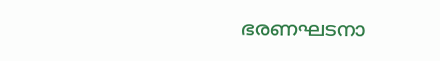ഭരണഘടനാ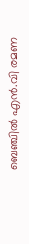ബെഞ്ചില്‍ എന്‍.വി രമണ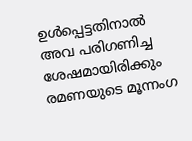ഉള്‍പ്പെട്ടതിനാല്‍ അവ പരിഗണിച്ച ശേഷമായിരിക്കും രമണയുടെ മൂന്നംഗ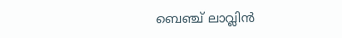ബെഞ്ച് ലാവ്ലിന്‍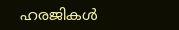ഹരജികള്‍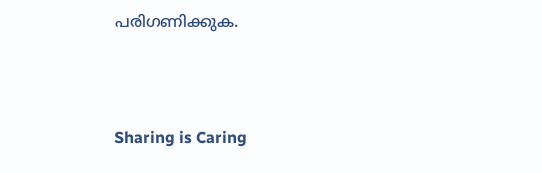പരിഗണിക്കുക.



Sharing is Caring